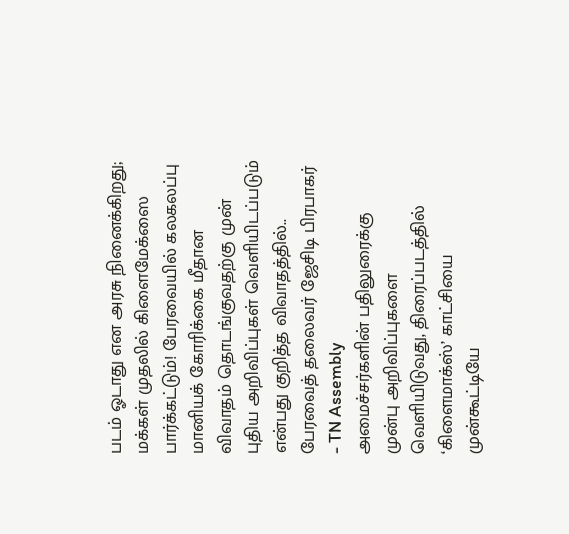படம் ஓடாது என அரசு நினைக்கிறது; மக்கள் முதலில் கிளைமேக்ஸை பார்க்கட்டும்! பேரவையில் கலகலப்பு
மானியக் கோரிக்கை மீதான விவாதம் தொடங்குவதற்கு முன் புதிய அறிவிப்புகள் வெளியிடப்படும் என்பது குறித்த விவாதத்தில்..
பேரவைத் தலைவர் ஜேசிடி பிரபாகர் - TN Assembly
அமைச்சர்களின் பதிலுரைக்கு முன்பு அறிவிப்புகளை வெளியிடுவது, திரைப்படத்தில் ‘கிளைமாக்ஸ்’ காட்சியை முன்கூட்டியே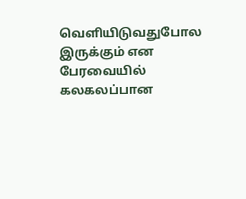வெளியிடுவதுபோல இருக்கும் என பேரவையில் கலகலப்பான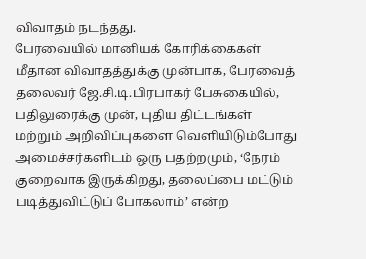விவாதம் நடந்தது.
பேரவையில் மானியக் கோரிக்கைகள் மீதான விவாதத்துக்கு முன்பாக, பேரவைத் தலைவர் ஜே.சி.டி.பிரபாகர் பேசுகையில், பதிலுரைக்கு முன், புதிய திட்டங்கள் மற்றும் அறிவிப்புகளை வெளியிடும்போது அமைச்சர்களிடம் ஒரு பதற்றமும், ‘நேரம் குறைவாக இருக்கிறது, தலைப்பை மட்டும் படித்துவிட்டுப் போகலாம்’ என்ற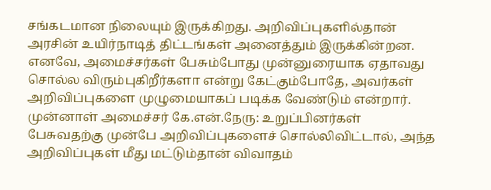சங்கடமான நிலையும் இருக்கிறது. அறிவிப்புகளில்தான் அரசின் உயிர்நாடித் திட்டங்கள் அனைத்தும் இருக்கின்றன. எனவே, அமைச்சர்கள் பேசும்போது முன்னுரையாக ஏதாவது சொல்ல விரும்புகிறீர்களா என்று கேட்கும்போதே, அவர்கள் அறிவிப்புகளை முழுமையாகப் படிக்க வேண்டும் என்றார்.
முன்னாள் அமைச்சர் கே.என்.நேரு: உறுப்பினர்கள் பேசுவதற்கு முன்பே அறிவிப்புகளைச் சொல்லிவிட்டால், அந்த அறிவிப்புகள் மீது மட்டும்தான் விவாதம்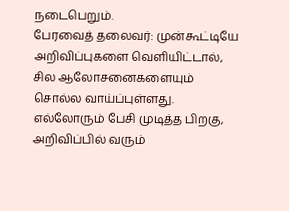நடைபெறும்.
பேரவைத் தலைவர்: முன்கூட்டியே அறிவிப்புகளை வெளியிட்டால், சில ஆலோசனைகளையும் சொல்ல வாய்ப்புள்ளது. எல்லோரும் பேசி முடித்த பிறகு, அறிவிப்பில் வரும்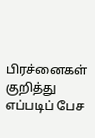பிரச்னைகள் குறித்து எப்படிப் பேச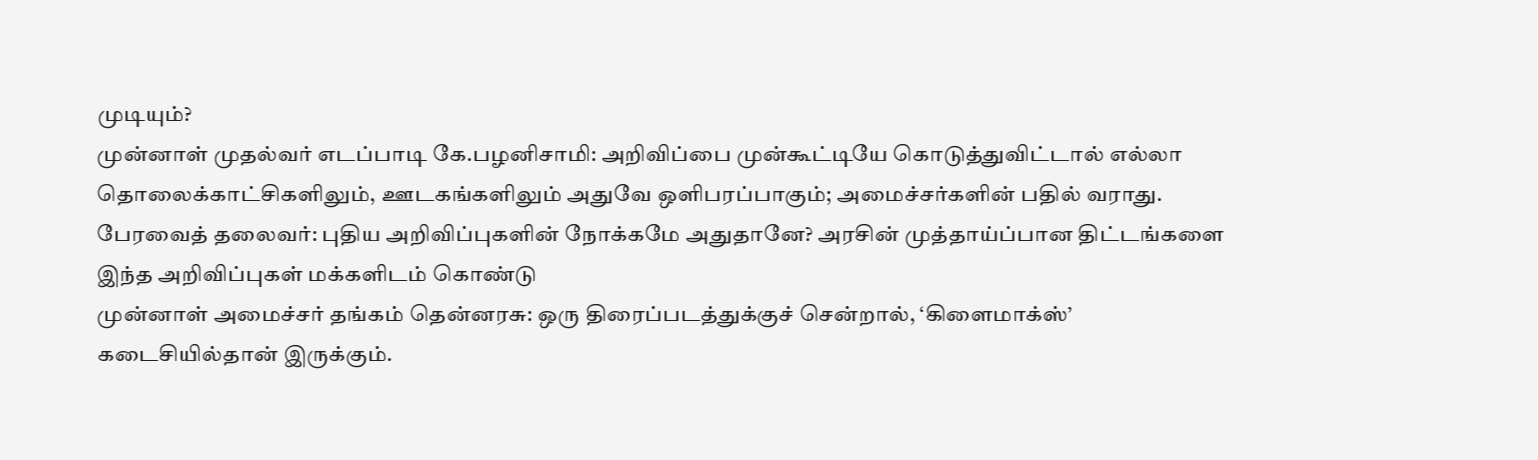முடியும்?
முன்னாள் முதல்வர் எடப்பாடி கே.பழனிசாமி: அறிவிப்பை முன்கூட்டியே கொடுத்துவிட்டால் எல்லா தொலைக்காட்சிகளிலும், ஊடகங்களிலும் அதுவே ஒளிபரப்பாகும்; அமைச்சர்களின் பதில் வராது.
பேரவைத் தலைவர்: புதிய அறிவிப்புகளின் நோக்கமே அதுதானே? அரசின் முத்தாய்ப்பான திட்டங்களை இந்த அறிவிப்புகள் மக்களிடம் கொண்டு
முன்னாள் அமைச்சர் தங்கம் தென்னரசு: ஒரு திரைப்படத்துக்குச் சென்றால், ‘கிளைமாக்ஸ்’ கடைசியில்தான் இருக்கும்.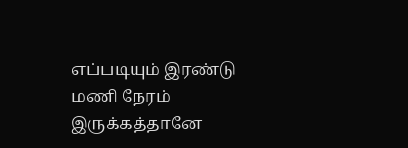எப்படியும் இரண்டு மணி நேரம் இருக்கத்தானே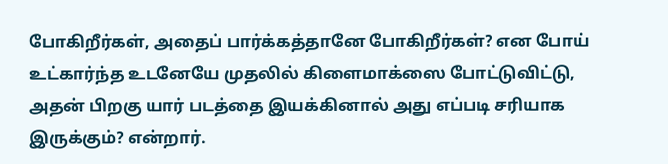போகிறீர்கள், அதைப் பார்க்கத்தானே போகிறீர்கள்? என போய் உட்கார்ந்த உடனேயே முதலில் கிளைமாக்ஸை போட்டுவிட்டு, அதன் பிறகு யார் படத்தை இயக்கினால் அது எப்படி சரியாக இருக்கும்? என்றார்.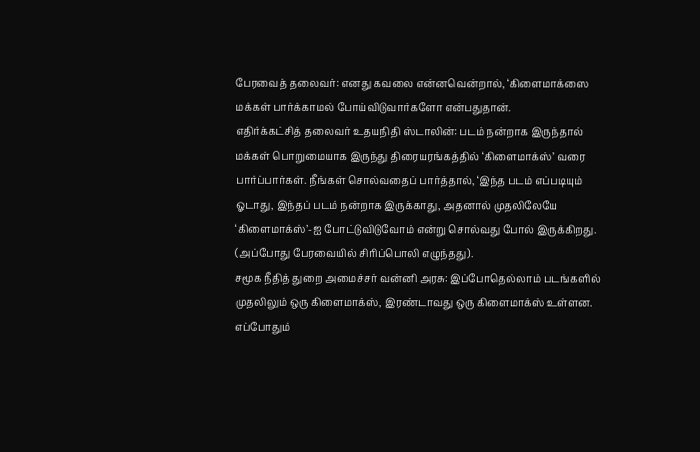பேரவைத் தலைவர்: எனது கவலை என்னவென்றால், ‘கிளைமாக்ஸை மக்கள் பார்க்காமல் போய்விடுவார்களோ என்பதுதான்.
எதிர்க்கட்சித் தலைவர் உதயநிதி ஸ்டாலின்: படம் நன்றாக இருந்தால் மக்கள் பொறுமையாக இருந்து திரையரங்கத்தில் ‘கிளைமாக்ஸ்’ வரை பார்ப்பார்கள். நீங்கள் சொல்வதைப் பார்த்தால், ‘இந்த படம் எப்படியும் ஓடாது, இந்தப் படம் நன்றாக இருக்காது, அதனால் முதலிலேயே ‘கிளைமாக்ஸ்’-ஐ போட்டுவிடுவோம் என்று சொல்வது போல் இருக்கிறது.
(அப்போது பேரவையில் சிரிப்பொலி எழுந்தது).
சமூக நீதித் துறை அமைச்சர் வன்னி அரசு: இப்போதெல்லாம் படங்களில் முதலிலும் ஒரு கிளைமாக்ஸ், இரண்டாவது ஒரு கிளைமாக்ஸ் உள்ளன. எப்போதும்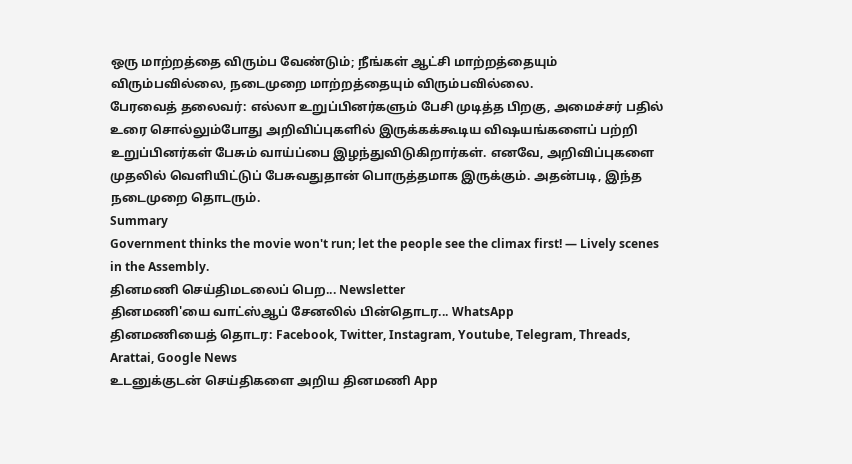ஒரு மாற்றத்தை விரும்ப வேண்டும்; நீங்கள் ஆட்சி மாற்றத்தையும் விரும்பவில்லை, நடைமுறை மாற்றத்தையும் விரும்பவில்லை.
பேரவைத் தலைவர்: எல்லா உறுப்பினர்களும் பேசி முடித்த பிறகு, அமைச்சர் பதில் உரை சொல்லும்போது அறிவிப்புகளில் இருக்கக்கூடிய விஷயங்களைப் பற்றி உறுப்பினர்கள் பேசும் வாய்ப்பை இழந்துவிடுகிறார்கள். எனவே, அறிவிப்புகளை முதலில் வெளியிட்டுப் பேசுவதுதான் பொருத்தமாக இருக்கும். அதன்படி, இந்த நடைமுறை தொடரும்.
Summary
Government thinks the movie won't run; let the people see the climax first! — Lively scenes in the Assembly.
தினமணி செய்திமடலைப் பெற... Newsletter
தினமணி'யை வாட்ஸ்ஆப் சேனலில் பின்தொடர... WhatsApp
தினமணியைத் தொடர: Facebook, Twitter, Instagram, Youtube, Telegram, Threads, Arattai, Google News
உடனுக்குடன் செய்திகளை அறிய தினமணி App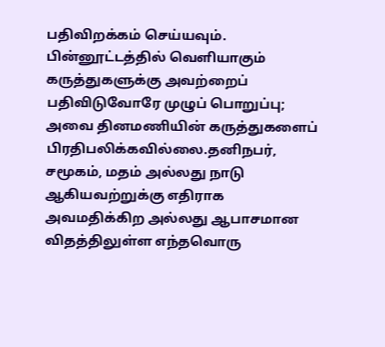பதிவிறக்கம் செய்யவும்.
பின்னூட்டத்தில் வெளியாகும் கருத்துகளுக்கு அவற்றைப் பதிவிடுவோரே முழுப் பொறுப்பு; அவை தினமணியின் கருத்துகளைப் பிரதிபலிக்கவில்லை.தனிநபர், சமூகம், மதம் அல்லது நாடு ஆகியவற்றுக்கு எதிராக அவமதிக்கிற அல்லது ஆபாசமான விதத்திலுள்ள எந்தவொரு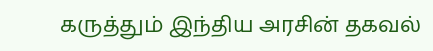கருத்தும் இந்திய அரசின் தகவல்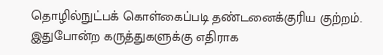தொழில்நுட்பக் கொள்கைப்படி தண்டனைக்குரிய குற்றம். இதுபோன்ற கருத்துகளுக்கு எதிராக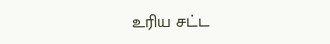உரிய சட்ட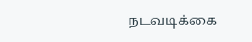நடவடிக்கை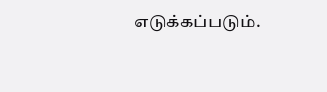எடுக்கப்படும்.